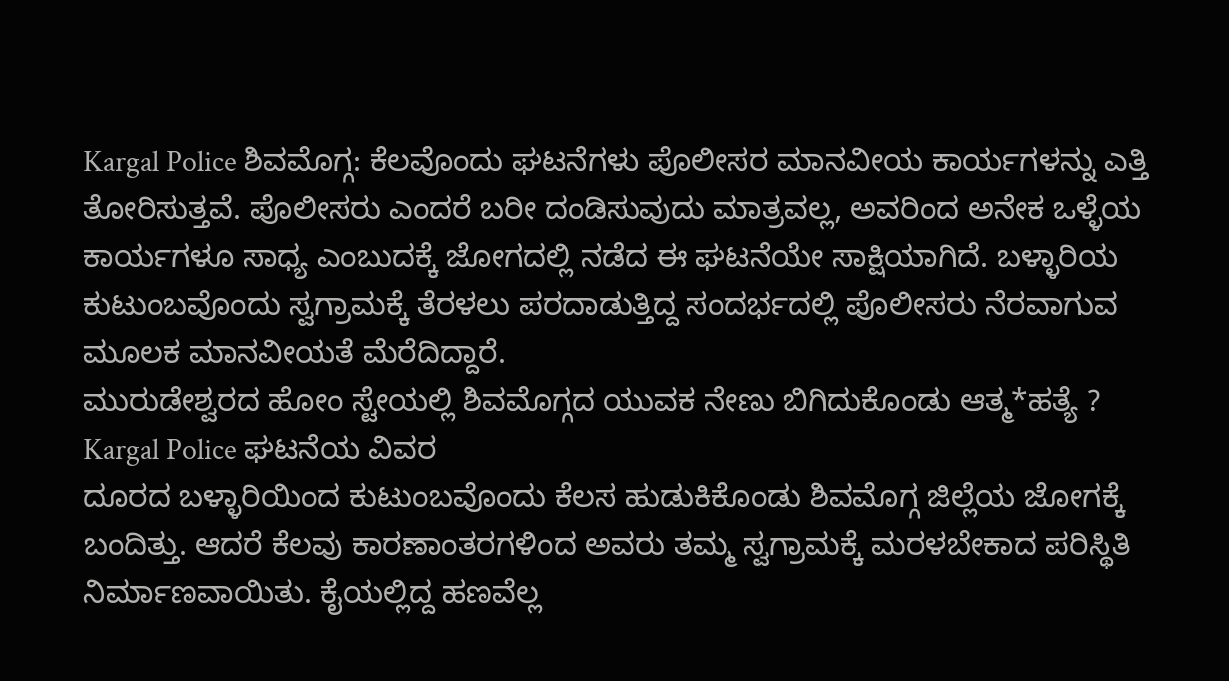Kargal Police ಶಿವಮೊಗ್ಗ: ಕೆಲವೊಂದು ಘಟನೆಗಳು ಪೊಲೀಸರ ಮಾನವೀಯ ಕಾರ್ಯಗಳನ್ನು ಎತ್ತಿ ತೋರಿಸುತ್ತವೆ. ಪೊಲೀಸರು ಎಂದರೆ ಬರೀ ದಂಡಿಸುವುದು ಮಾತ್ರವಲ್ಲ, ಅವರಿಂದ ಅನೇಕ ಒಳ್ಳೆಯ ಕಾರ್ಯಗಳೂ ಸಾಧ್ಯ ಎಂಬುದಕ್ಕೆ ಜೋಗದಲ್ಲಿ ನಡೆದ ಈ ಘಟನೆಯೇ ಸಾಕ್ಷಿಯಾಗಿದೆ. ಬಳ್ಳಾರಿಯ ಕುಟುಂಬವೊಂದು ಸ್ವಗ್ರಾಮಕ್ಕೆ ತೆರಳಲು ಪರದಾಡುತ್ತಿದ್ದ ಸಂದರ್ಭದಲ್ಲಿ ಪೊಲೀಸರು ನೆರವಾಗುವ ಮೂಲಕ ಮಾನವೀಯತೆ ಮೆರೆದಿದ್ದಾರೆ.
ಮುರುಡೇಶ್ವರದ ಹೋಂ ಸ್ಟೇಯಲ್ಲಿ ಶಿವಮೊಗ್ಗದ ಯುವಕ ನೇಣು ಬಿಗಿದುಕೊಂಡು ಆತ್ಮ*ಹತ್ಯೆ ?
Kargal Police ಘಟನೆಯ ವಿವರ
ದೂರದ ಬಳ್ಳಾರಿಯಿಂದ ಕುಟುಂಬವೊಂದು ಕೆಲಸ ಹುಡುಕಿಕೊಂಡು ಶಿವಮೊಗ್ಗ ಜಿಲ್ಲೆಯ ಜೋಗಕ್ಕೆ ಬಂದಿತ್ತು. ಆದರೆ ಕೆಲವು ಕಾರಣಾಂತರಗಳಿಂದ ಅವರು ತಮ್ಮ ಸ್ವಗ್ರಾಮಕ್ಕೆ ಮರಳಬೇಕಾದ ಪರಿಸ್ಥಿತಿ ನಿರ್ಮಾಣವಾಯಿತು. ಕೈಯಲ್ಲಿದ್ದ ಹಣವೆಲ್ಲ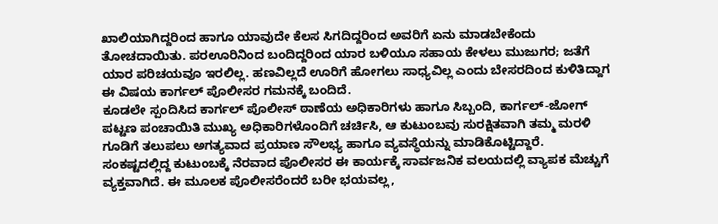ಖಾಲಿಯಾಗಿದ್ದರಿಂದ ಹಾಗೂ ಯಾವುದೇ ಕೆಲಸ ಸಿಗದಿದ್ದರಿಂದ ಅವರಿಗೆ ಏನು ಮಾಡಬೇಕೆಂದು ತೋಚದಾಯಿತು. ಪರಊರಿನಿಂದ ಬಂದಿದ್ದರಿಂದ ಯಾರ ಬಳಿಯೂ ಸಹಾಯ ಕೇಳಲು ಮುಜುಗರ; ಜತೆಗೆ ಯಾರ ಪರಿಚಯವೂ ಇರಲಿಲ್ಲ. ಹಣವಿಲ್ಲದೆ ಊರಿಗೆ ಹೋಗಲು ಸಾಧ್ಯವಿಲ್ಲ ಎಂದು ಬೇಸರದಿಂದ ಕುಳಿತಿದ್ದಾಗ ಈ ವಿಷಯ ಕಾರ್ಗಲ್ ಪೊಲೀಸರ ಗಮನಕ್ಕೆ ಬಂದಿದೆ.
ಕೂಡಲೇ ಸ್ಪಂದಿಸಿದ ಕಾರ್ಗಲ್ ಪೊಲೀಸ್ ಠಾಣೆಯ ಅಧಿಕಾರಿಗಳು ಹಾಗೂ ಸಿಬ್ಬಂದಿ, ಕಾರ್ಗಲ್-ಜೋಗ್ ಪಟ್ಟಣ ಪಂಚಾಯಿತಿ ಮುಖ್ಯ ಅಧಿಕಾರಿಗಳೊಂದಿಗೆ ಚರ್ಚಿಸಿ, ಆ ಕುಟುಂಬವು ಸುರಕ್ಷಿತವಾಗಿ ತಮ್ಮ ಮರಳಿ ಗೂಡಿಗೆ ತಲುಪಲು ಅಗತ್ಯವಾದ ಪ್ರಯಾಣ ಸೌಲಭ್ಯ ಹಾಗೂ ವ್ಯವಸ್ಥೆಯನ್ನು ಮಾಡಿಕೊಟ್ಟಿದ್ದಾರೆ.
ಸಂಕಷ್ಟದಲ್ಲಿದ್ದ ಕುಟುಂಬಕ್ಕೆ ನೆರವಾದ ಪೊಲೀಸರ ಈ ಕಾರ್ಯಕ್ಕೆ ಸಾರ್ವಜನಿಕ ವಲಯದಲ್ಲಿ ವ್ಯಾಪಕ ಮೆಚ್ಚುಗೆ ವ್ಯಕ್ತವಾಗಿದೆ. ಈ ಮೂಲಕ ಪೊಲೀಸರೆಂದರೆ ಬರೀ ಭಯವಲ್ಲ,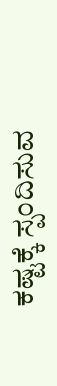ಕಷ್ಟಕ್ಕೆ ಸ್ಪಂದಿಸುವ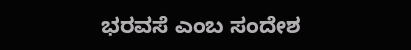ಭರವಸೆ ಎಂಬ ಸಂದೇಶ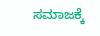ಸಮಾಜಕ್ಕೆ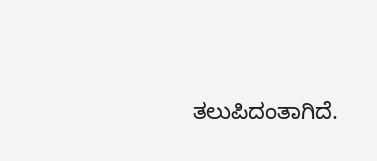ತಲುಪಿದಂತಾಗಿದೆ.